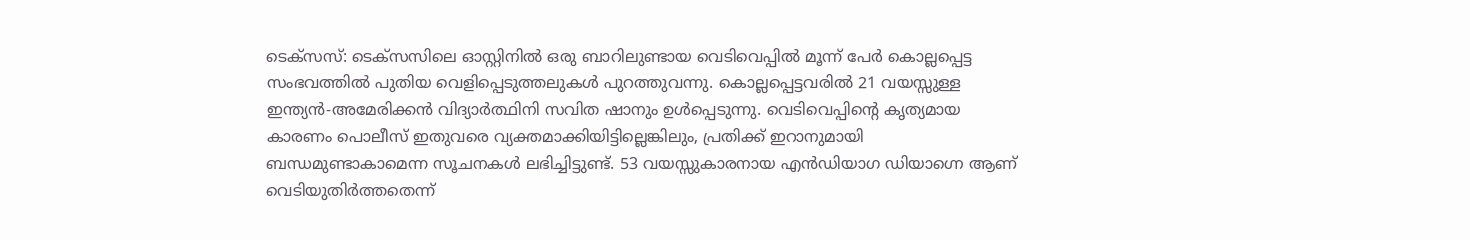ടെക്സസ്: ടെക്സസിലെ ഓസ്റ്റിനിൽ ഒരു ബാറിലുണ്ടായ വെടിവെപ്പിൽ മൂന്ന് പേർ കൊല്ലപ്പെട്ട സംഭവത്തിൽ പുതിയ വെളിപ്പെടുത്തലുകൾ പുറത്തുവന്നു. കൊല്ലപ്പെട്ടവരിൽ 21 വയസ്സുള്ള ഇന്ത്യൻ-അമേരിക്കൻ വിദ്യാർത്ഥിനി സവിത ഷാനും ഉൾപ്പെടുന്നു. വെടിവെപ്പിൻ്റെ കൃത്യമായ കാരണം പൊലീസ് ഇതുവരെ വ്യക്തമാക്കിയിട്ടില്ലെങ്കിലും, പ്രതിക്ക് ഇറാനുമായി ബന്ധമുണ്ടാകാമെന്ന സൂചനകൾ ലഭിച്ചിട്ടുണ്ട്. 53 വയസ്സുകാരനായ എൻഡിയാഗ ഡിയാഗ്നെ ആണ് വെടിയുതിർത്തതെന്ന്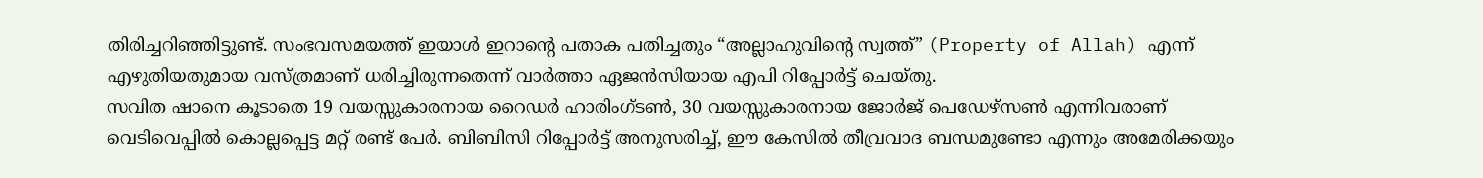തിരിച്ചറിഞ്ഞിട്ടുണ്ട്. സംഭവസമയത്ത് ഇയാൾ ഇറാന്റെ പതാക പതിച്ചതും “അല്ലാഹുവിന്റെ സ്വത്ത്” (Property of Allah) എന്ന് എഴുതിയതുമായ വസ്ത്രമാണ് ധരിച്ചിരുന്നതെന്ന് വാർത്താ ഏജൻസിയായ എപി റിപ്പോർട്ട് ചെയ്തു.
സവിത ഷാനെ കൂടാതെ 19 വയസ്സുകാരനായ റൈഡർ ഹാരിംഗ്ടൺ, 30 വയസ്സുകാരനായ ജോർജ് പെഡേഴ്സൺ എന്നിവരാണ് വെടിവെപ്പിൽ കൊല്ലപ്പെട്ട മറ്റ് രണ്ട് പേർ. ബിബിസി റിപ്പോർട്ട് അനുസരിച്ച്, ഈ കേസിൽ തീവ്രവാദ ബന്ധമുണ്ടോ എന്നും അമേരിക്കയും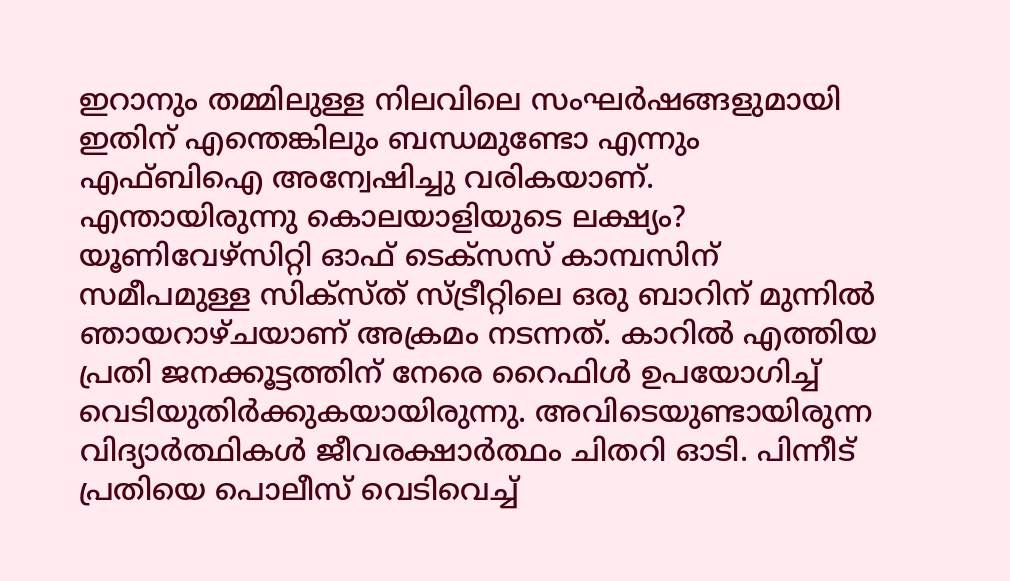ഇറാനും തമ്മിലുള്ള നിലവിലെ സംഘർഷങ്ങളുമായി ഇതിന് എന്തെങ്കിലും ബന്ധമുണ്ടോ എന്നും എഫ്ബിഐ അന്വേഷിച്ചു വരികയാണ്.
എന്തായിരുന്നു കൊലയാളിയുടെ ലക്ഷ്യം?
യൂണിവേഴ്സിറ്റി ഓഫ് ടെക്സസ് കാമ്പസിന് സമീപമുള്ള സിക്സ്ത് സ്ട്രീറ്റിലെ ഒരു ബാറിന് മുന്നിൽ ഞായറാഴ്ചയാണ് അക്രമം നടന്നത്. കാറിൽ എത്തിയ പ്രതി ജനക്കൂട്ടത്തിന് നേരെ റൈഫിൾ ഉപയോഗിച്ച് വെടിയുതിർക്കുകയായിരുന്നു. അവിടെയുണ്ടായിരുന്ന വിദ്യാർത്ഥികൾ ജീവരക്ഷാർത്ഥം ചിതറി ഓടി. പിന്നീട് പ്രതിയെ പൊലീസ് വെടിവെച്ച്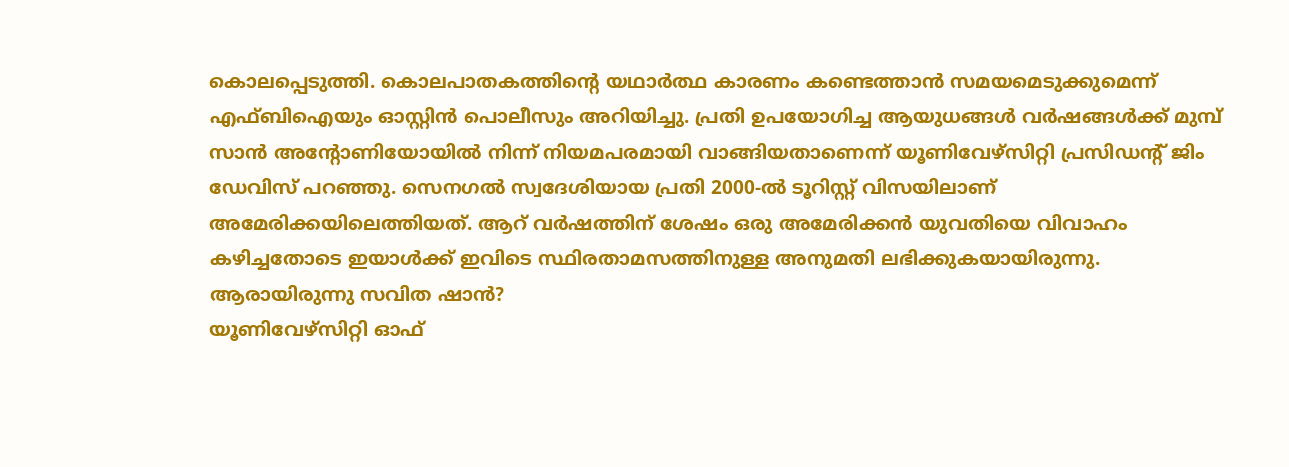കൊലപ്പെടുത്തി. കൊലപാതകത്തിൻ്റെ യഥാർത്ഥ കാരണം കണ്ടെത്താൻ സമയമെടുക്കുമെന്ന് എഫ്ബിഐയും ഓസ്റ്റിൻ പൊലീസും അറിയിച്ചു. പ്രതി ഉപയോഗിച്ച ആയുധങ്ങൾ വർഷങ്ങൾക്ക് മുമ്പ് സാൻ അന്റോണിയോയിൽ നിന്ന് നിയമപരമായി വാങ്ങിയതാണെന്ന് യൂണിവേഴ്സിറ്റി പ്രസിഡന്റ് ജിം ഡേവിസ് പറഞ്ഞു. സെനഗൽ സ്വദേശിയായ പ്രതി 2000-ൽ ടൂറിസ്റ്റ് വിസയിലാണ് അമേരിക്കയിലെത്തിയത്. ആറ് വർഷത്തിന് ശേഷം ഒരു അമേരിക്കൻ യുവതിയെ വിവാഹം കഴിച്ചതോടെ ഇയാൾക്ക് ഇവിടെ സ്ഥിരതാമസത്തിനുള്ള അനുമതി ലഭിക്കുകയായിരുന്നു.
ആരായിരുന്നു സവിത ഷാൻ?
യൂണിവേഴ്സിറ്റി ഓഫ്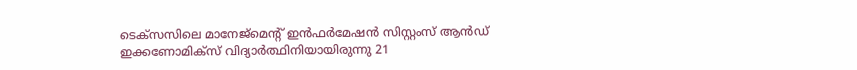ടെക്സസിലെ മാനേജ്മെന്റ് ഇൻഫർമേഷൻ സിസ്റ്റംസ് ആൻഡ് ഇക്കണോമിക്സ് വിദ്യാർത്ഥിനിയായിരുന്നു 21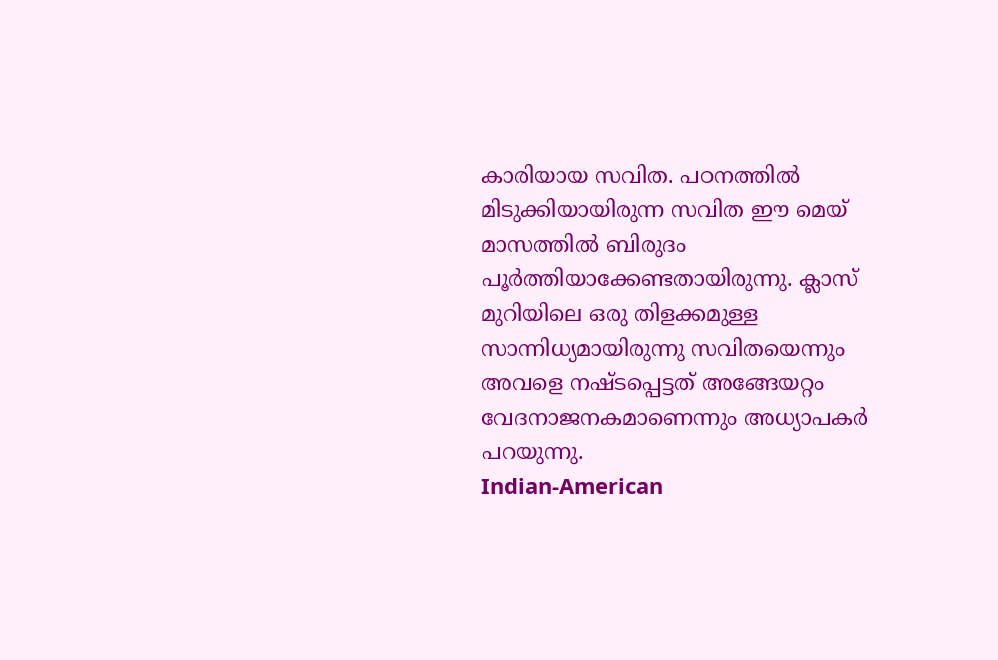കാരിയായ സവിത. പഠനത്തിൽ മിടുക്കിയായിരുന്ന സവിത ഈ മെയ് മാസത്തിൽ ബിരുദം പൂർത്തിയാക്കേണ്ടതായിരുന്നു. ക്ലാസ് മുറിയിലെ ഒരു തിളക്കമുള്ള സാന്നിധ്യമായിരുന്നു സവിതയെന്നും അവളെ നഷ്ടപ്പെട്ടത് അങ്ങേയറ്റം വേദനാജനകമാണെന്നും അധ്യാപകർ പറയുന്നു.
Indian-American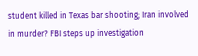student killed in Texas bar shooting; Iran involved in murder? FBI steps up investigation